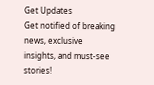Get Updates
Get notified of breaking news, exclusive insights, and must-see stories!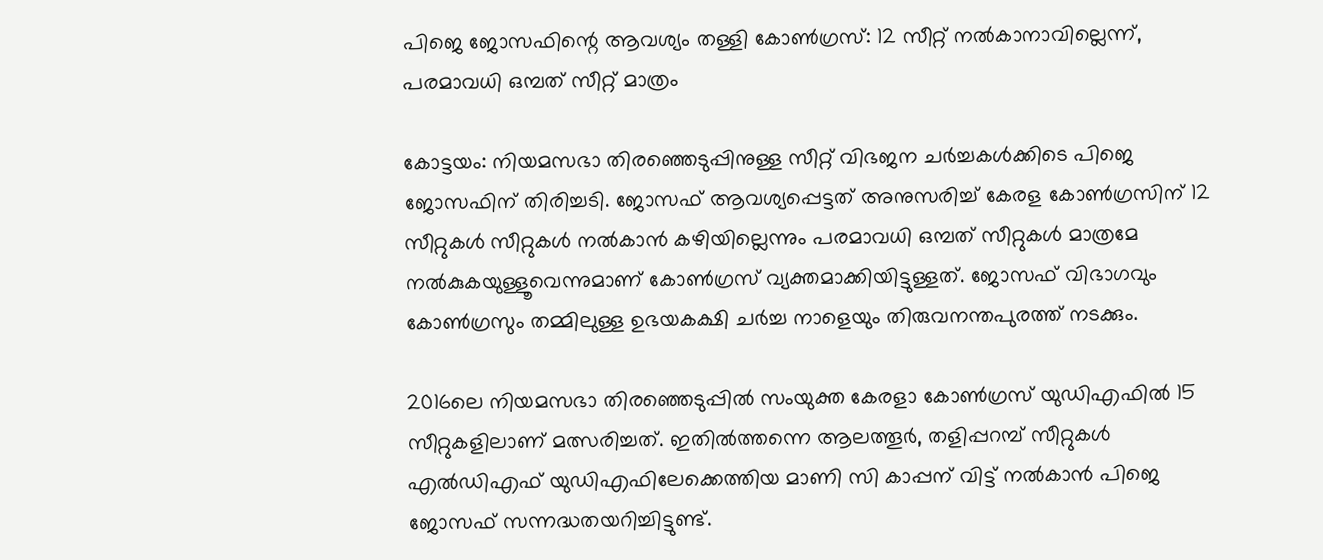പിജെ ജോസഫിന്റെ ആവശ്യം തള്ളി കോൺഗ്രസ്: 12 സീറ്റ് നൽകാനാവില്ലെന്ന്, പരമാവധി ഒമ്പത് സീറ്റ് മാത്രം

കോട്ടയം: നിയമസഭാ തിരഞ്ഞെടുപ്പിനുള്ള സീറ്റ് വിഭജന ചർച്ചകള്‍ക്കിടെ പിജെ ജോസഫിന് തിരിച്ചടി. ജോസഫ് ആവശ്യപ്പെട്ടത് അനുസരിച്ച് കേരള കോൺഗ്രസിന് 12 സീറ്റുകള്‍ സീറ്റുകള്‍ നൽകാൻ കഴിയില്ലെന്നും പരമാവധി ഒമ്പത് സീറ്റുകള്‍ മാത്രമേ നൽകുകയുള്ളൂവെന്നുമാണ് കോൺഗ്രസ് വ്യക്തമാക്കിയിട്ടുള്ളത്. ജോസഫ് വിഭാഗവും കോൺഗ്രസും തമ്മിലുള്ള ഉഭയകക്ഷി ചർച്ച നാളെയും തിരുവനന്തപുരത്ത് നടക്കും.

2016ലെ നിയമസഭാ തിരഞ്ഞെടുപ്പിൽ സംയുക്ത കേരളാ കോൺഗ്രസ് യുഡിഎഫിൽ 15 സീറ്റുകളിലാണ് മത്സരിച്ചത്. ഇതിൽത്തന്നെ ആലത്തൂർ, തളിപ്പറമ്പ് സീറ്റുകള്‍ എൽഡിഎഫ് യുഡിഎഫിലേക്കെത്തിയ മാണി സി കാപ്പന് വിട്ട് നൽകാൻ പിജെ ജോസഫ് സന്നദ്ധതയറിച്ചിട്ടുണ്ട്.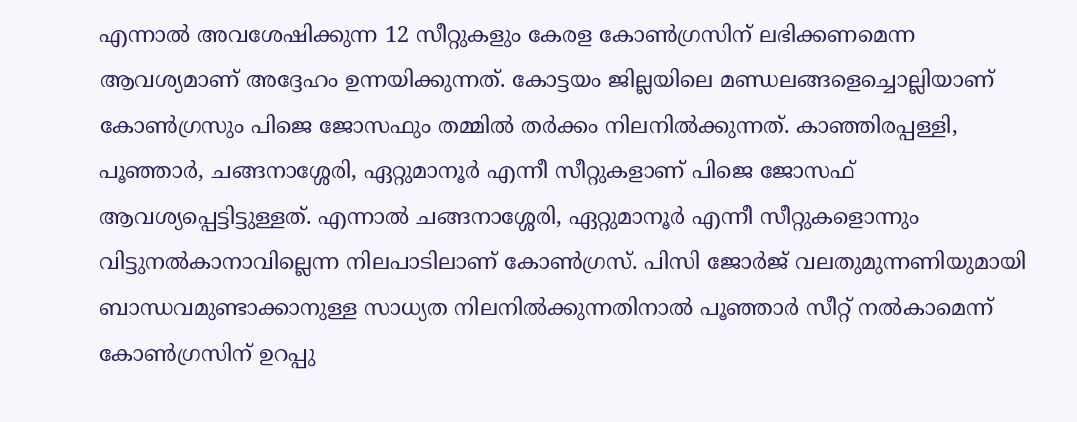എന്നാൽ അവശേഷിക്കുന്ന 12 സീറ്റുകളും കേരള കോൺഗ്രസിന് ലഭിക്കണമെന്ന ആവശ്യമാണ് അദ്ദേഹം ഉന്നയിക്കുന്നത്. കോട്ടയം ജില്ലയിലെ മണ്ഡലങ്ങളെച്ചൊല്ലിയാണ് കോൺഗ്രസും പിജെ ജോസഫും തമ്മിൽ തർക്കം നിലനിൽക്കുന്നത്. കാഞ്ഞിരപ്പള്ളി, പൂഞ്ഞാർ, ചങ്ങനാശ്ശേരി, ഏറ്റുമാനൂർ എന്നീ സീറ്റുകളാണ് പിജെ ജോസഫ് ആവശ്യപ്പെട്ടിട്ടുള്ളത്. എന്നാൽ ചങ്ങനാശ്ശേരി, ഏറ്റുമാനൂർ എന്നീ സീറ്റുകളൊന്നും വിട്ടുനൽകാനാവില്ലെന്ന നിലപാടിലാണ് കോൺഗ്രസ്. പിസി ജോർജ് വലതുമുന്നണിയുമായി ബാന്ധവമുണ്ടാക്കാനുള്ള സാധ്യത നിലനിൽക്കുന്നതിനാൽ പൂഞ്ഞാർ സീറ്റ് നൽകാമെന്ന് കോൺഗ്രസിന് ഉറപ്പു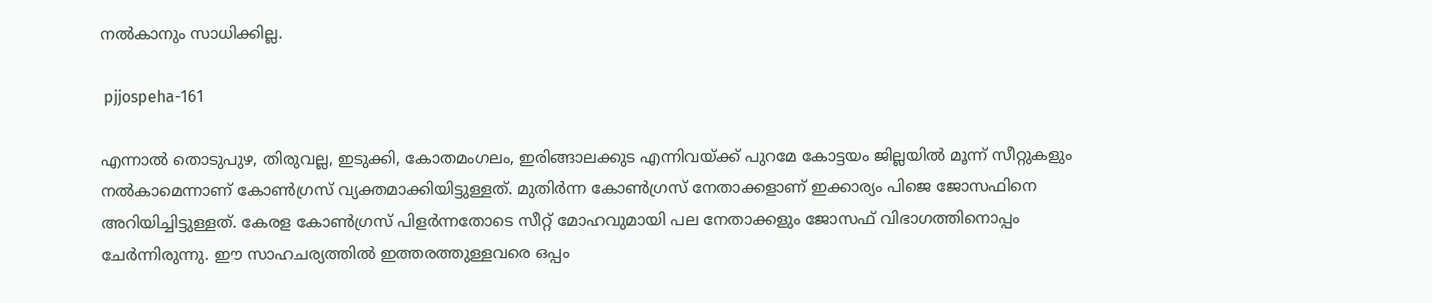നൽകാനും സാധിക്കില്ല.

 pjjospeha-161

എന്നാൽ തൊടുപുഴ, തിരുവല്ല, ഇടുക്കി, കോതമംഗലം, ഇരിങ്ങാലക്കുട എന്നിവയ്ക്ക് പുറമേ കോട്ടയം ജില്ലയിൽ മൂന്ന് സീറ്റുകളും നൽകാമെന്നാണ് കോൺഗ്രസ് വ്യക്തമാക്കിയിട്ടുള്ളത്. മുതിർന്ന കോൺഗ്രസ് നേതാക്കളാണ് ഇക്കാര്യം പിജെ ജോസഫിനെ അറിയിച്ചിട്ടുള്ളത്. കേരള കോൺഗ്രസ് പിളർന്നതോടെ സീറ്റ് മോഹവുമായി പല നേതാക്കളും ജോസഫ് വിഭാഗത്തിനൊപ്പം ചേർന്നിരുന്നു. ഈ സാഹചര്യത്തിൽ ഇത്തരത്തുള്ളവരെ ഒപ്പം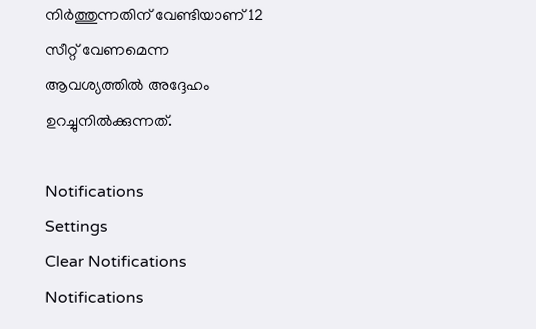നിർത്തുന്നതിന് വേണ്ടിയാണ് 12 സീറ്റ് വേണമെന്ന ആവശ്യത്തിൽ അദ്ദേഹം ഉറച്ചുനിൽക്കുന്നത്.

Notifications
Settings
Clear Notifications
Notifications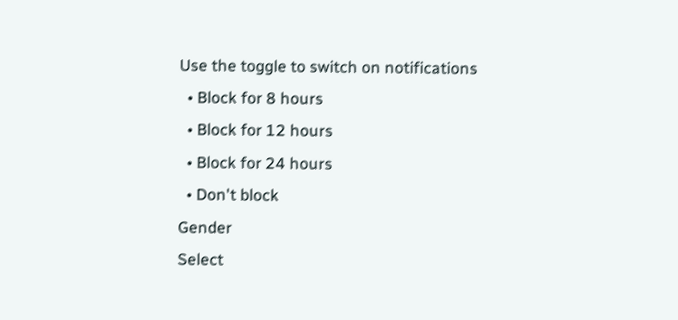Use the toggle to switch on notifications
  • Block for 8 hours
  • Block for 12 hours
  • Block for 24 hours
  • Don't block
Gender
Select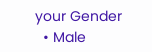your Gender
  • Male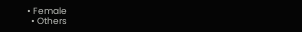• Female
  • Others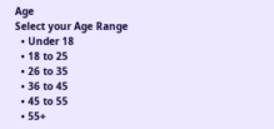Age
Select your Age Range
  • Under 18
  • 18 to 25
  • 26 to 35
  • 36 to 45
  • 45 to 55
  • 55+